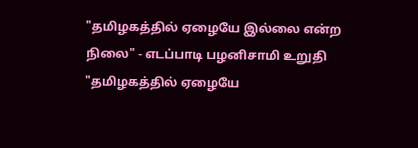"தமிழகத்தில் ஏழையே இல்லை என்ற நிலை" - எடப்பாடி பழனிசாமி உறுதி
"தமிழகத்தில் ஏழையே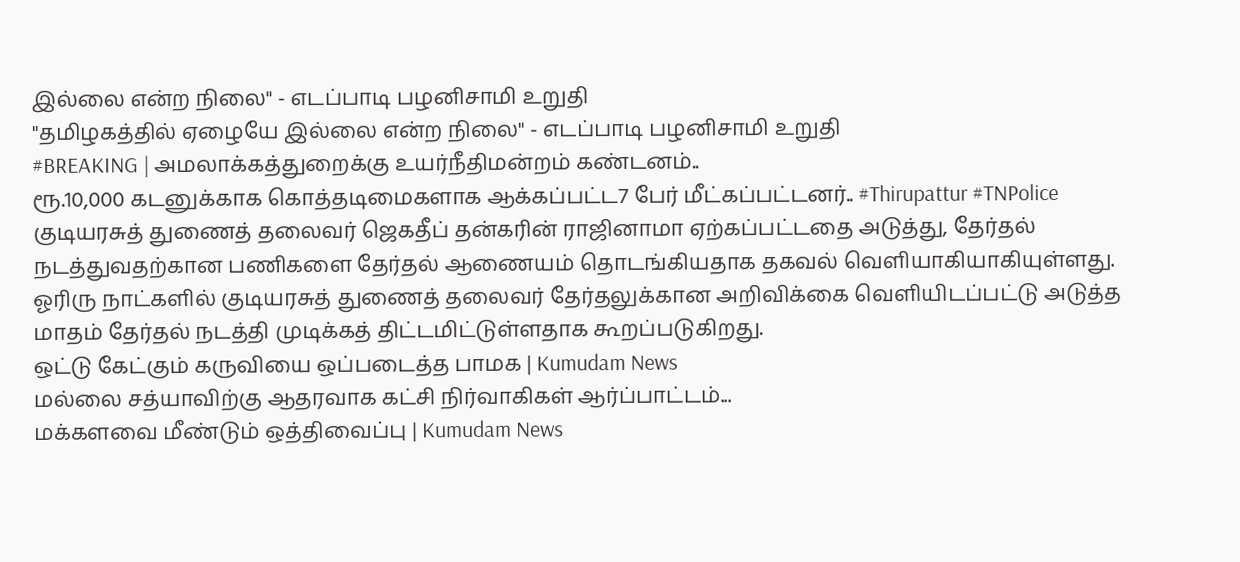இல்லை என்ற நிலை" - எடப்பாடி பழனிசாமி உறுதி
"தமிழகத்தில் ஏழையே இல்லை என்ற நிலை" - எடப்பாடி பழனிசாமி உறுதி
#BREAKING | அமலாக்கத்துறைக்கு உயர்நீதிமன்றம் கண்டனம்..
ரூ.10,000 கடனுக்காக கொத்தடிமைகளாக ஆக்கப்பட்ட7 பேர் மீட்கப்பட்டனர்.. #Thirupattur #TNPolice
குடியரசுத் துணைத் தலைவர் ஜெகதீப் தன்கரின் ராஜினாமா ஏற்கப்பட்டதை அடுத்து, தேர்தல் நடத்துவதற்கான பணிகளை தேர்தல் ஆணையம் தொடங்கியதாக தகவல் வெளியாகியாகியுள்ளது. ஓரிரு நாட்களில் குடியரசுத் துணைத் தலைவர் தேர்தலுக்கான அறிவிக்கை வெளியிடப்பட்டு அடுத்த மாதம் தேர்தல் நடத்தி முடிக்கத் திட்டமிட்டுள்ளதாக கூறப்படுகிறது.
ஒட்டு கேட்கும் கருவியை ஒப்படைத்த பாமக | Kumudam News
மல்லை சத்யாவிற்கு ஆதரவாக கட்சி நிர்வாகிகள் ஆர்ப்பாட்டம்...
மக்களவை மீண்டும் ஒத்திவைப்பு | Kumudam News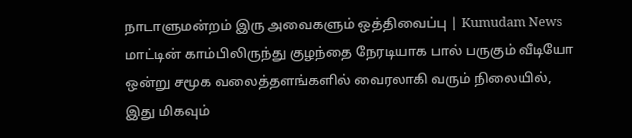நாடாளுமன்றம் இரு அவைகளும் ஒத்திவைப்பு | Kumudam News
மாட்டின் காம்பிலிருந்து குழந்தை நேரடியாக பால் பருகும் வீடியோ ஒன்று சமூக வலைத்தளங்களில் வைரலாகி வரும் நிலையில், இது மிகவும்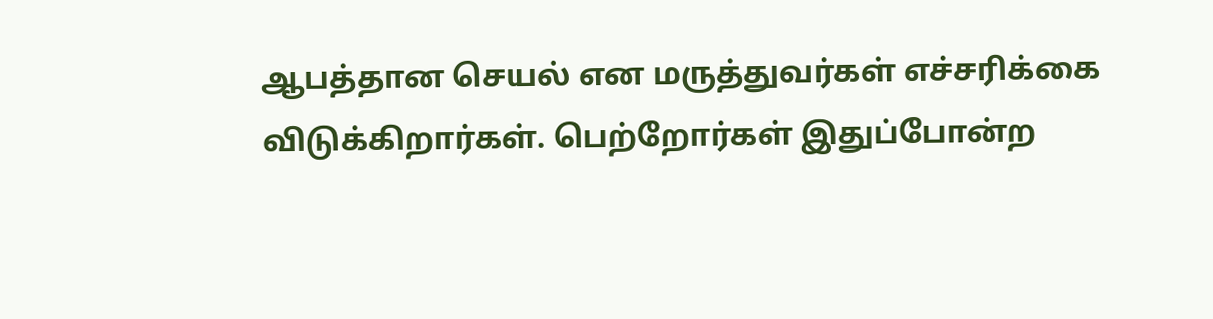ஆபத்தான செயல் என மருத்துவர்கள் எச்சரிக்கை விடுக்கிறார்கள். பெற்றோர்கள் இதுப்போன்ற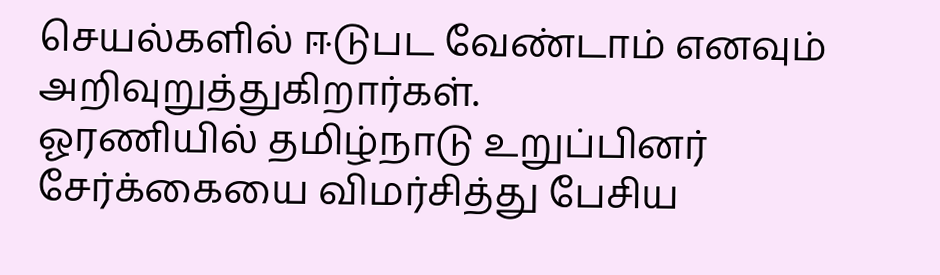செயல்களில் ஈடுபட வேண்டாம் எனவும் அறிவுறுத்துகிறார்கள்.
ஓரணியில் தமிழ்நாடு உறுப்பினர் சேர்க்கையை விமர்சித்து பேசிய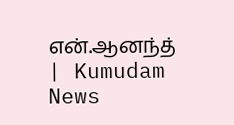என்.ஆனந்த் | Kumudam News